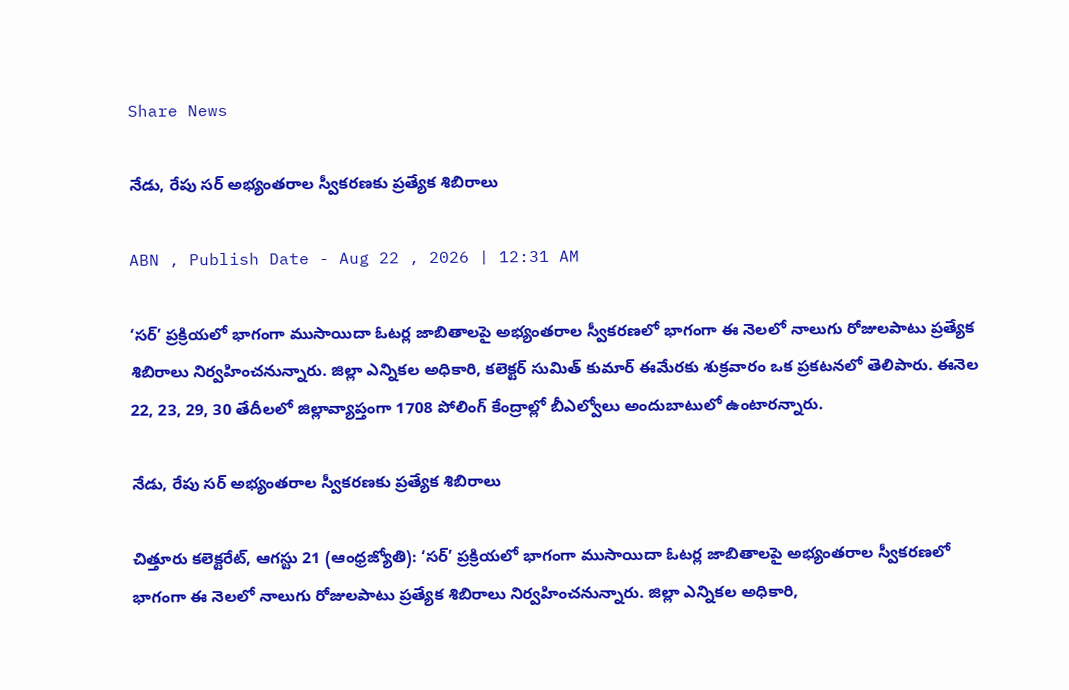Share News

నేడు, రేపు సర్‌ అభ్యంతరాల స్వీకరణకు ప్రత్యేక శిబిరాలు

ABN , Publish Date - Aug 22 , 2026 | 12:31 AM

‘సర్‌’ ప్రక్రియలో భాగంగా ముసాయిదా ఓటర్ల జాబితాలపై అభ్యంతరాల స్వీకరణలో భాగంగా ఈ నెలలో నాలుగు రోజులపాటు ప్రత్యేక శిబిరాలు నిర్వహించనున్నారు. జిల్లా ఎన్నికల అధికారి, కలెక్టర్‌ సుమిత్‌ కుమార్‌ ఈమేరకు శుక్రవారం ఒక ప్రకటనలో తెలిపారు. ఈనెల 22, 23, 29, 30 తేదీలలో జిల్లావ్యాప్తంగా 1708 పోలింగ్‌ కేంద్రాల్లో బీఎల్వోలు అందుబాటులో ఉంటారన్నారు.

నేడు, రేపు సర్‌ అభ్యంతరాల స్వీకరణకు ప్రత్యేక శిబిరాలు

చిత్తూరు కలెక్టరేట్‌, ఆగస్టు 21 (ఆంధ్రజ్యోతి): ‘సర్‌’ ప్రక్రియలో భాగంగా ముసాయిదా ఓటర్ల జాబితాలపై అభ్యంతరాల స్వీకరణలో భాగంగా ఈ నెలలో నాలుగు రోజులపాటు ప్రత్యేక శిబిరాలు నిర్వహించనున్నారు. జిల్లా ఎన్నికల అధికారి,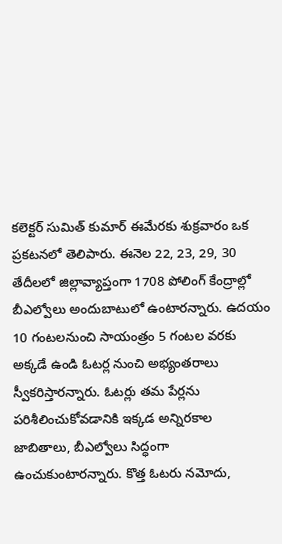కలెక్టర్‌ సుమిత్‌ కుమార్‌ ఈమేరకు శుక్రవారం ఒక ప్రకటనలో తెలిపారు. ఈనెల 22, 23, 29, 30 తేదీలలో జిల్లావ్యాప్తంగా 1708 పోలింగ్‌ కేంద్రాల్లో బీఎల్వోలు అందుబాటులో ఉంటారన్నారు. ఉదయం 10 గంటలనుంచి సాయంత్రం 5 గంటల వరకు అక్కడే ఉండి ఓటర్ల నుంచి అభ్యంతరాలు స్వీకరిస్తారన్నారు. ఓటర్లు తమ పేర్లను పరిశీలించుకోవడానికి ఇక్కడ అన్నిరకాల జాబితాలు, బీఎల్వోలు సిద్ధంగా ఉంచుకుంటారన్నారు. కొత్త ఓటరు నమోదు,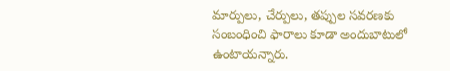మార్పులు, చేర్పులు, తప్పుల సవరణకు సంబంధించి ఫారాలు కూడా అందుబాటులో ఉంటాయన్నారు.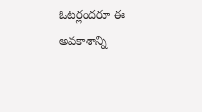ఓటర్లందరూ ఈ అవకాశాన్ని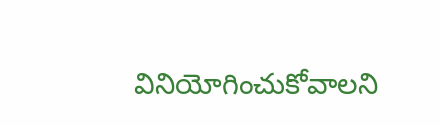వినియోగించుకోవాలని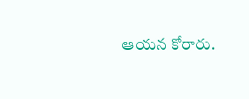ఆయన కోరారు.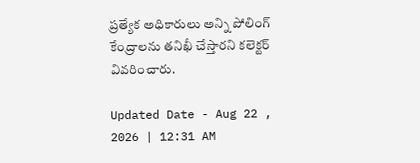ప్రత్యేక అధికారులు అన్ని పోలింగ్‌ కేంద్రాలను తనిఖీ చేస్తారని కలెక్టర్‌ వివరించారు.

Updated Date - Aug 22 , 2026 | 12:31 AM